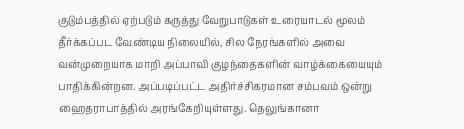குடும்பத்தில் ஏற்படும் கருத்து வேறுபாடுகள் உரையாடல் மூலம் தீர்க்கப்பட வேண்டிய நிலையில், சில நேரங்களில் அவை வன்முறையாக மாறி அப்பாவி குழந்தைகளின் வாழ்க்கையையும் பாதிக்கின்றன. அப்படிப்பட்ட அதிர்ச்சிகரமான சம்பவம் ஒன்று ஹைதராபாத்தில் அரங்கேறியுள்ளது. தெலுங்கானா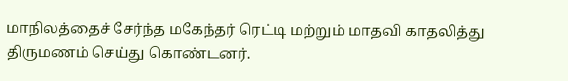மாநிலத்தைச் சேர்ந்த மகேந்தர் ரெட்டி மற்றும் மாதவி காதலித்து திருமணம் செய்து கொண்டனர்.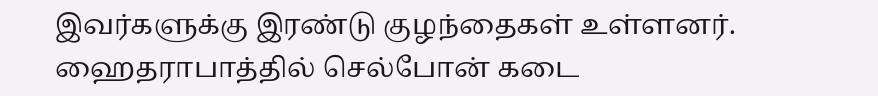இவர்களுக்கு இரண்டு குழந்தைகள் உள்ளனர். ஹைதராபாத்தில் செல்போன் கடை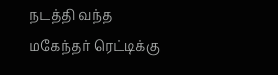நடத்தி வந்த மகேந்தர் ரெட்டிக்கு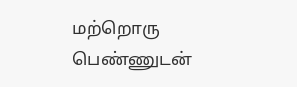மற்றொரு பெண்ணுடன்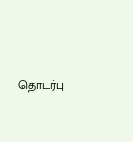தொடர்பு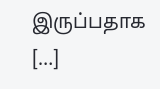இருப்பதாக […]